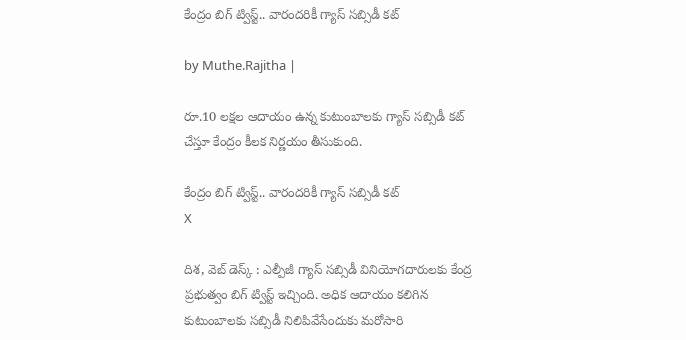కేంద్రం బిగ్ ట్విస్ట్.. వారందరికీ గ్యాస్ సబ్సిడీ కట్

by Muthe.Rajitha |

రూ.10 లక్షల ఆదాయం ఉన్న కుటుంబాలకు గ్యాస్ సబ్సిడీ కట్ చేస్తూ కేంద్రం కీలక నిర్ణయం తీసుకుంది.

కేంద్రం బిగ్ ట్విస్ట్.. వారందరికీ గ్యాస్ సబ్సిడీ కట్
X

దిశ, వెబ్ డెస్క్ : ఎల్పీజీ గ్యాస్ సబ్సిడీ వినియోగదారులకు కేంద్ర ప్రభుత్వం బిగ్ ట్విస్ట్ ఇచ్చింది. అధిక ఆదాయం కలిగిన కుటుంబాలకు సబ్సిడీ నిలిపివేసేందుకు మరోసారి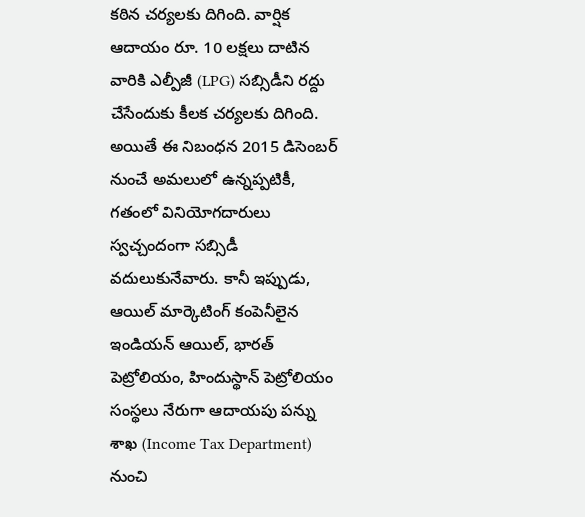కఠిన చర్యలకు దిగింది. వార్షిక ఆదాయం రూ. 10 లక్షలు దాటిన వారికి ఎల్పీజీ (LPG) సబ్సిడీని రద్దు చేసేందుకు కీలక చర్యలకు దిగింది. అయితే ఈ నిబంధన 2015 డిసెంబర్ నుంచే అమలులో ఉన్నప్పటికీ, గతంలో వినియోగదారులు స్వచ్చందంగా సబ్సిడీ వదులుకునేవారు. కానీ ఇప్పుడు, ఆయిల్ మార్కెటింగ్ కంపెనీలైన ఇండియన్ ఆయిల్, భారత్ పెట్రోలియం, హిందుస్థాన్ పెట్రోలియం సంస్థలు నేరుగా ఆదాయపు పన్ను శాఖ (Income Tax Department) నుంచి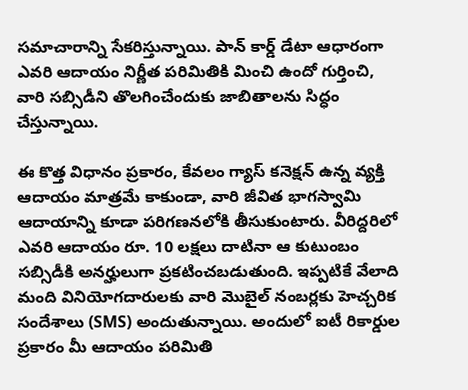సమాచారాన్ని సేకరిస్తున్నాయి. పాన్ కార్డ్ డేటా ఆధారంగా ఎవరి ఆదాయం నిర్ణీత పరిమితికి మించి ఉందో గుర్తించి, వారి సబ్సిడీని తొలగించేందుకు జాబితాలను సిద్ధం చేస్తున్నాయి.

ఈ కొత్త విధానం ప్రకారం, కేవలం గ్యాస్ కనెక్షన్ ఉన్న వ్యక్తి ఆదాయం మాత్రమే కాకుండా, వారి జీవిత భాగస్వామి ఆదాయాన్ని కూడా పరిగణనలోకి తీసుకుంటారు. వీరిద్దరిలో ఎవరి ఆదాయం రూ. 10 లక్షలు దాటినా ఆ కుటుంబం సబ్సిడీకి అనర్హులుగా ప్రకటించబడుతుంది. ఇప్పటికే వేలాది మంది వినియోగదారులకు వారి మొబైల్ నంబర్లకు హెచ్చరిక సందేశాలు (SMS) అందుతున్నాయి. అందులో ఐటీ రికార్డుల ప్రకారం మీ ఆదాయం పరిమితి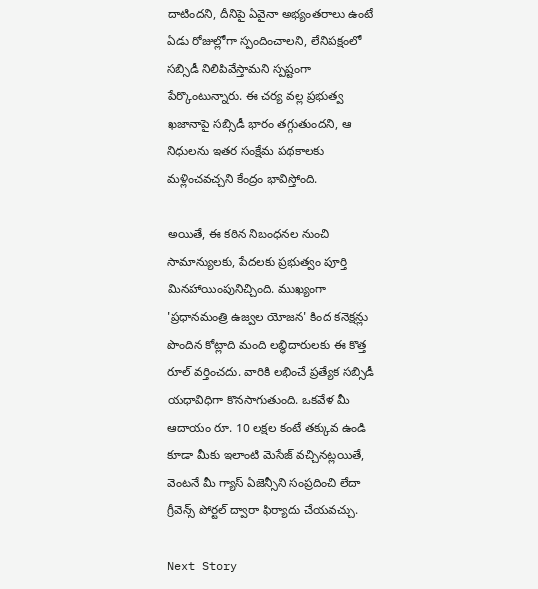దాటిందని, దీనిపై ఏవైనా అభ్యంతరాలు ఉంటే ఏడు రోజుల్లోగా స్పందించాలని, లేనిపక్షంలో సబ్సిడీ నిలిపివేస్తామని స్పష్టంగా పేర్కొంటున్నారు. ఈ చర్య వల్ల ప్రభుత్వ ఖజానాపై సబ్సిడీ భారం తగ్గుతుందని, ఆ నిధులను ఇతర సంక్షేమ పథకాలకు మళ్లించవచ్చని కేంద్రం భావిస్తోంది.

అయితే, ఈ కఠిన నిబంధనల నుంచి సామాన్యులకు, పేదలకు ప్రభుత్వం పూర్తి మినహాయింపునిచ్చింది. ముఖ్యంగా 'ప్రధానమంత్రి ఉజ్వల యోజన' కింద కనెక్షన్లు పొందిన కోట్లాది మంది లబ్ధిదారులకు ఈ కొత్త రూల్ వర్తించదు. వారికి లభించే ప్రత్యేక సబ్సిడీ యధావిధిగా కొనసాగుతుంది. ఒకవేళ మీ ఆదాయం రూ. 10 లక్షల కంటే తక్కువ ఉండి కూడా మీకు ఇలాంటి మెసేజ్ వచ్చినట్లయితే, వెంటనే మీ గ్యాస్ ఏజెన్సీని సంప్రదించి లేదా గ్రీవెన్స్ పోర్టల్ ద్వారా ఫిర్యాదు చేయవచ్చు.

Next Story